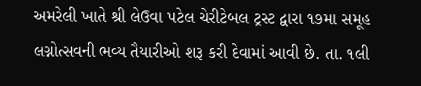અમરેલી ખાતે શ્રી લેઉવા પટેલ ચેરીટેબલ ટ્રસ્ટ દ્વારા ૧૭મા સમૂહ લગ્નોત્સવની ભવ્ય તૈયારીઓ શરૂ કરી દેવામાં આવી છે. તા. ૧લી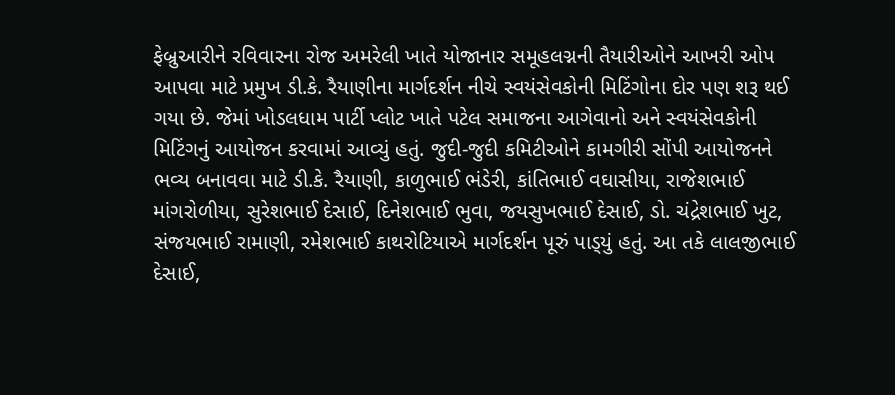ફેબ્રુઆરીને રવિવારના રોજ અમરેલી ખાતે યોજાનાર સમૂહલગ્નની તૈયારીઓને આખરી ઓપ આપવા માટે પ્રમુખ ડી.કે. રૈયાણીના માર્ગદર્શન નીચે સ્વયંસેવકોની મિટિંગોના દોર પણ શરૂ થઈ ગયા છે. જેમાં ખોડલધામ પાર્ટી પ્લોટ ખાતે પટેલ સમાજના આગેવાનો અને સ્વયંસેવકોની મિટિંગનું આયોજન કરવામાં આવ્યું હતું. જુદી-જુદી કમિટીઓને કામગીરી સોંપી આયોજનને ભવ્ય બનાવવા માટે ડી.કે. રૈયાણી, કાળુભાઈ ભંડેરી, કાંતિભાઈ વઘાસીયા, રાજેશભાઈ માંગરોળીયા, સુરેશભાઈ દેસાઈ, દિનેશભાઈ ભુવા, જયસુખભાઈ દેસાઈ, ડો. ચંદ્રેશભાઈ ખુટ, સંજયભાઈ રામાણી, રમેશભાઈ કાથરોટિયાએ માર્ગદર્શન પૂરું પાડ્‌યું હતું. આ તકે લાલજીભાઈ દેસાઈ,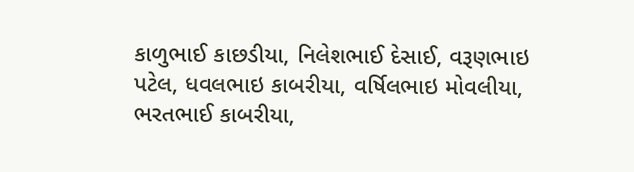કાળુભાઈ કાછડીયા, નિલેશભાઈ દેસાઈ, વરૂણભાઇ પટેલ, ધવલભાઇ કાબરીયા, વર્ષિલભાઇ મોવલીયા, ભરતભાઈ કાબરીયા,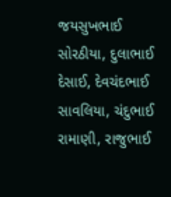જયસુખભાઈ સોરઠીયા, દુલાભાઈ દેસાઈ, દેવચંદભાઈ સાવલિયા, ચંદુભાઈ રામાણી, રાજુભાઈ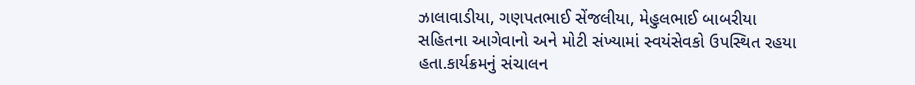ઝાલાવાડીયા, ગણપતભાઈ સેંજલીયા, મેહુલભાઈ બાબરીયા સહિતના આગેવાનો અને મોટી સંખ્યામાં સ્વયંસેવકો ઉપસ્થિત રહયા હતા.કાર્યક્રમનું સંચાલન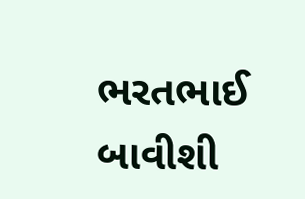ભરતભાઈ બાવીશી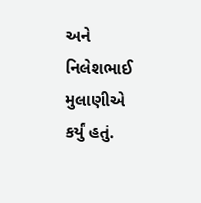અને નિલેશભાઈ મુલાણીએ કર્યું હતું.